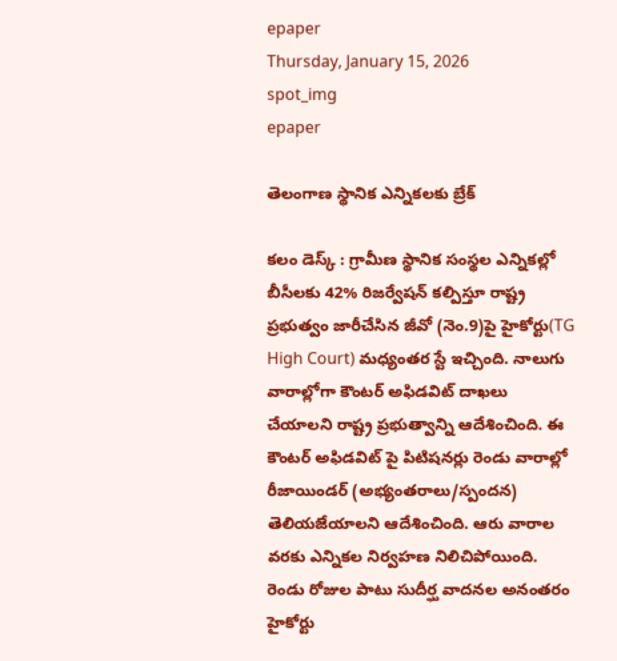epaper
Thursday, January 15, 2026
spot_img
epaper

తెలంగాణ స్థానిక ఎన్నికలకు బ్రేక్

కలం డెస్క్ : గ్రామీణ స్థానిక సంస్థల ఎన్నికల్లో బీసీలకు 42% రిజర్వేషన్ కల్పిస్తూ రాష్ట్ర ప్రభుత్వం జారీచేసిన జీవో (నెం.9)పై హైకోర్టు(TG High Court) మధ్యంతర స్టే ఇచ్చింది. నాలుగు వారాల్లోగా కౌంటర్ అఫిడవిట్ దాఖలు చేయాలని రాష్ట్ర ప్రభుత్వాన్ని ఆదేశించింది. ఈ కౌంటర్ అఫిడవిట్ పై పిటిషనర్లు రెండు వారాల్లో రీజాయిండర్ (అభ్యంతరాలు/స్పందన) తెలియజేయాలని ఆదేశించింది. ఆరు వారాల వరకు ఎన్నికల నిర్వహణ నిలిచిపోయింది. రెండు రోజుల పాటు సుదీర్ఘ వాదనల అనంతరం హైకోర్టు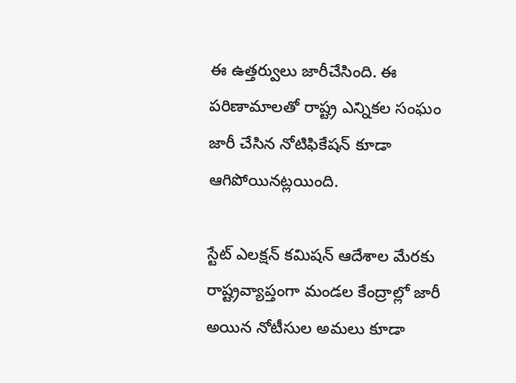ఈ ఉత్తర్వులు జారీచేసింది. ఈ పరిణామాలతో రాష్ట్ర ఎన్నికల సంఘం జారీ చేసిన నోటిఫికేషన్ కూడా ఆగిపోయినట్లయింది.

స్టేట్ ఎలక్షన్ కమిషన్ ఆదేశాల మేరకు రాష్ట్రవ్యాప్తంగా మండల కేంద్రాల్లో జారీ అయిన నోటీసుల అమలు కూడా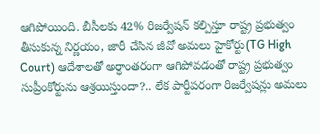ఆగిపోయింది. బీసీలకు 42% రిజర్వేషన్ కల్పిస్తూ రాష్ట్ర ప్రభుత్వం తీసుకున్న నిర్ణయం, జారీ చేసిన జీవో అమలు హైకోర్టు(TG High Court) ఆదేశాలతో అర్ధాంతరంగా ఆగిపోవడంతో రాష్ట్ర ప్రభుత్వం సుప్రీంకోర్టును ఆశ్రయిస్తుందా?.. లేక పార్టీపరంగా రిజర్వేషన్లు అమలు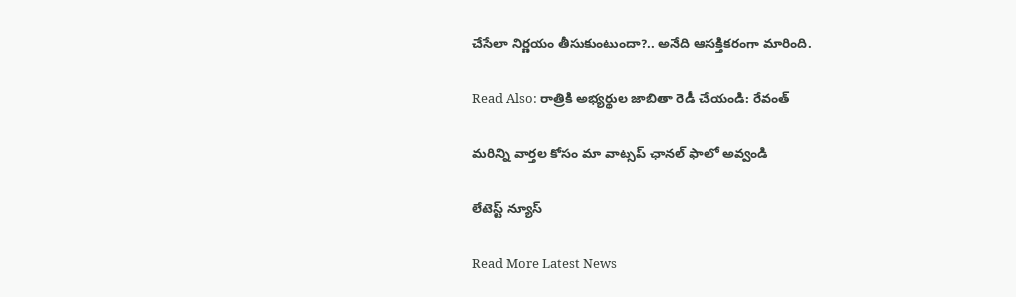చేసేలా నిర్ణయం తీసుకుంటుందా?.. అనేది ఆసక్తికరంగా మారింది.

Read Also: రాత్రికి అభ్యర్థుల జాబితా రెడీ చేయండి: రేవంత్

మ‌రిన్ని వార్త‌ల కోసం మా వాట్స‌ప్ ఛాన‌ల్ ఫాలో అవ్వండి

లేటెస్ట్ న్యూస్‌

Read More Latest News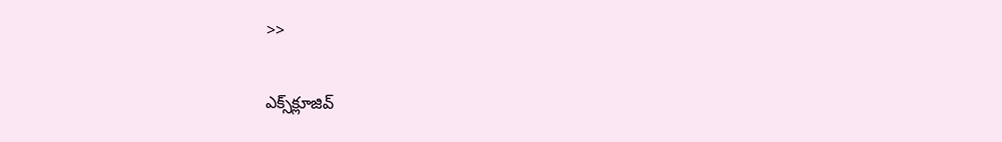>>

ఎక్స్‌క్లూజివ్‌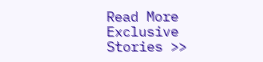Read More Exclusive Stories >>